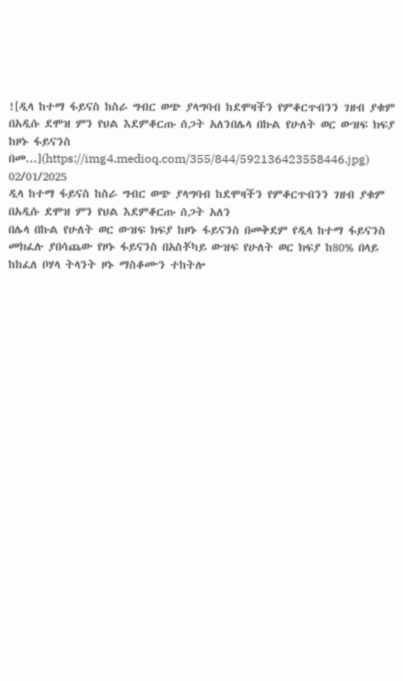![ዲላ ከተማ ፋይናስ ከስራ ግብር ወጭ ያላግባብ ከደሞዛችን የምቆርጥብንን ገዘብ ያቁም በአዲሱ ደሞዝ ምን የህል እደምቆርጡ ሰጋት አለንበሌላ በኩል የሁለት ወር ውዝፍ ክፍያ ከዞኑ ፋይናንስ በመ...](https://img4.medioq.com/355/844/592136423558446.jpg)
02/01/2025
ዲላ ከተማ ፋይናስ ከስራ ግብር ወጭ ያላግባብ ከደሞዛችን የምቆርጥብንን ገዘብ ያቁም በአዲሱ ደሞዝ ምን የህል እደምቆርጡ ሰጋት አለን
በሌላ በኩል የሁለት ወር ውዝፍ ክፍያ ከዞኑ ፋይናንስ በመቅደም የዲላ ከተማ ፋይናንስ መክፈሉ ያበሳጨው የዞኑ ፋይናንስ በአስቾካይ ውዝፍ የሁለት ወር ክፍያ ከ80% በላይ ከከፈለ ቦሃላ ትላንት ዞኑ ማስቆሙን ተከትሎ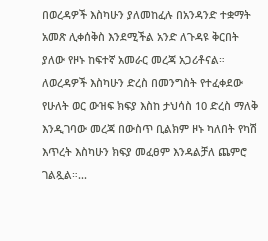በወረዳዎች እስካሁን ያለመከፈሉ በአንዳንድ ተቋማት አመጽ ሊቀሰቅስ እንደሚችል አንድ ለጉዳዩ ቅርበት ያለው የዞኑ ከፍተኛ አመራር መረጃ አጋሪቶናል። ለወረዳዎች እስካሁን ድረስ በመንግስት የተፈቀደው የሁለት ወር ውዝፍ ክፍያ እስከ ታህሳስ 10 ድረስ ማለቅ እንዲገባው መረጃ በውስጥ ቢልክም ዞኑ ካለበት የካሽ እጥረት እስካሁን ክፍያ መፈፀም እንዳልቻለ ጨምሮ ገልጿል።...